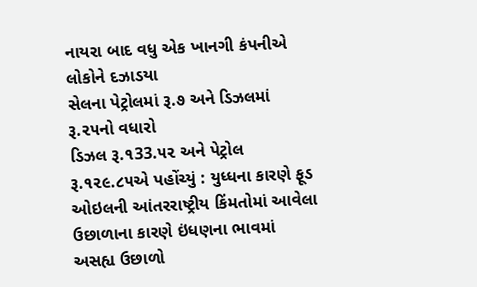નાયરા બાદ વધુ એક ખાનગી કંપનીએ લોકોને દઝાડયા
સેલના પેટ્રોલમાં રૂ.૭ અને ડિઝલમાં રૂ.૨૫નો વધારો
ડિઝલ રૂ.૧33.૫૨ અને પેટ્રોલ રૂ.૧૨૯.૮૫એ પહોંચ્યું : યુધ્ધના કારણે ફૂડ ઓઇલની આંતરરાષ્ટ્રીય કિંમતોમાં આવેલા ઉછાળાના કારણે ઇંધણના ભાવમાં અસહ્ય ઉછાળો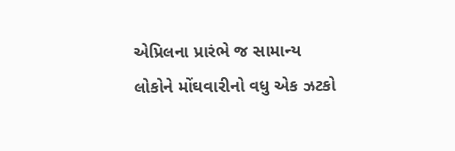એપ્રિલના પ્રારંભે જ સામાન્ય લોકોને મોંઘવારીનો વધુ એક ઝટકો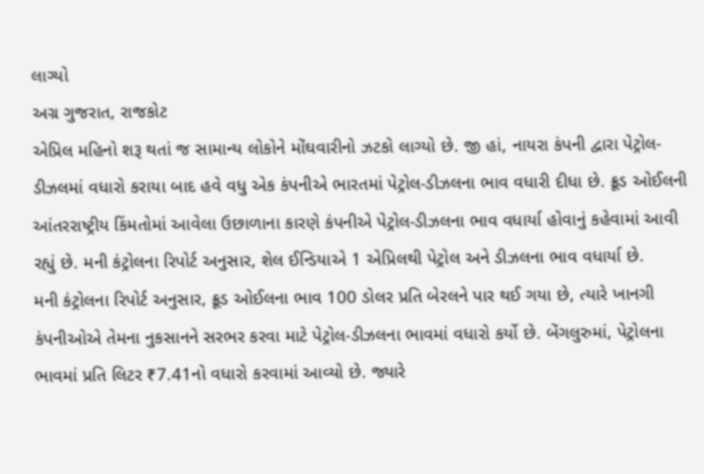લાગ્યો
અગ્ર ગુજરાત, રાજકોટ
એપ્રિલ મહિનો શરૂ થતાં જ સામાન્ય લોકોને મોંઘવારીનો ઝટકો લાગ્યો છે. જી હાં, નાયરા કંપની દ્વારા પેટ્રોલ-ડીઝલમાં વધારો કરાયા બાદ હવે વધુ એક કંપનીએ ભારતમાં પેટ્રોલ-ડીઝલના ભાવ વધારી દીધા છે. ક્રૂડ ઓઈલની આંતરરાષ્ટ્રીય કિંમતોમાં આવેલા ઉછાળાના કારણે કંપનીએ પેટ્રોલ-ડીઝલના ભાવ વધાર્યા હોવાનું કહેવામાં આવી રહ્યું છે. મની કંટ્રોલના રિપોર્ટ અનુસાર, શેલ ઈન્ડિયાએ 1 એપ્રિલથી પેટ્રોલ અને ડીઝલના ભાવ વધાર્યા છે.
મની કંટ્રોલના રિપોર્ટ અનુસાર, ક્રૂડ ઓઈલના ભાવ 100 ડોલર પ્રતિ બેરલને પાર થઈ ગયા છે, ત્યારે ખાનગી કંપનીઓએ તેમના નુકસાનને સરભર કરવા માટે પેટ્રોલ-ડીઝલના ભાવમાં વધારો કર્યો છે. બેંગલુરુમાં, પેટ્રોલના ભાવમાં પ્રતિ લિટર ₹7.41નો વધારો કરવામાં આવ્યો છે. જ્યારે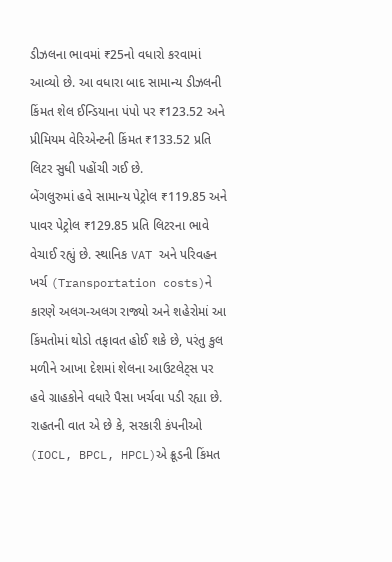ડીઝલના ભાવમાં ₹25નો વધારો કરવામાં આવ્યો છે. આ વધારા બાદ સામાન્ય ડીઝલની કિંમત શેલ ઈન્ડિયાના પંપો પર ₹123.52 અને પ્રીમિયમ વેરિએન્ટની કિંમત ₹133.52 પ્રતિ લિટર સુધી પહોંચી ગઈ છે.
બેંગલુરુમાં હવે સામાન્ય પેટ્રોલ ₹119.85 અને પાવર પેટ્રોલ ₹129.85 પ્રતિ લિટરના ભાવે વેચાઈ રહ્યું છે. સ્થાનિક VAT અને પરિવહન ખર્ચ (Transportation costs)ને કારણે અલગ-અલગ રાજ્યો અને શહેરોમાં આ કિંમતોમાં થોડો તફાવત હોઈ શકે છે, પરંતુ કુલ મળીને આખા દેશમાં શેલના આઉટલેટ્સ પર હવે ગ્રાહકોને વધારે પૈસા ખર્ચવા પડી રહ્યા છે.
રાહતની વાત એ છે કે, સરકારી કંપનીઓ (IOCL, BPCL, HPCL)એ ક્રૂડની કિંમત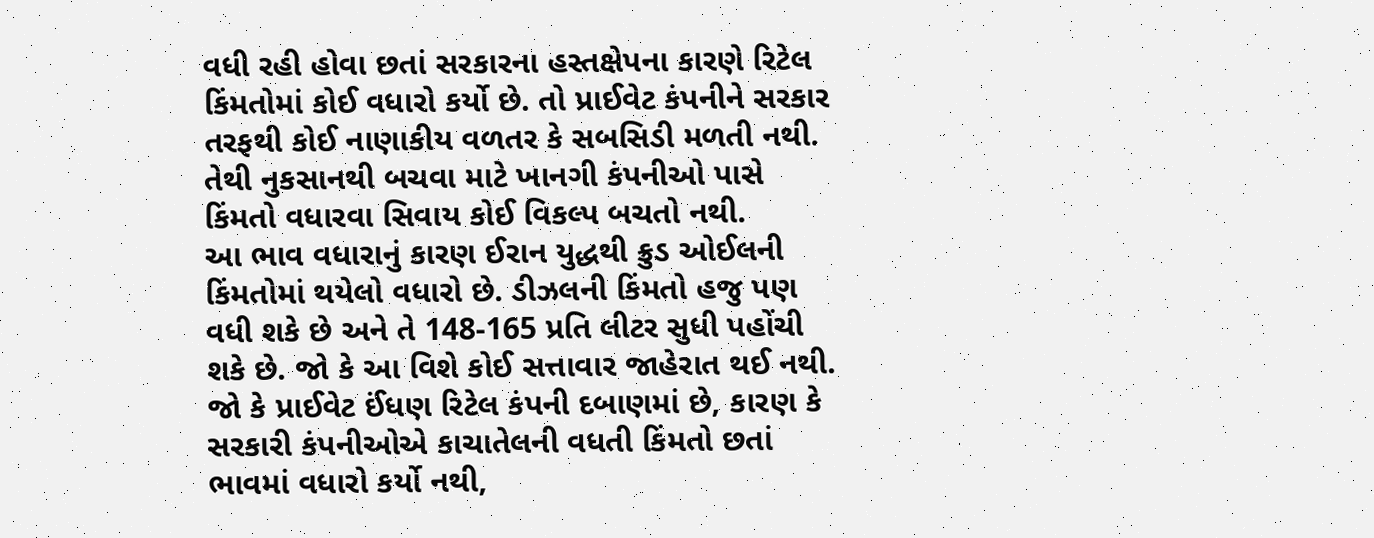વધી રહી હોવા છતાં સરકારના હસ્તક્ષેપના કારણે રિટેલ કિંમતોમાં કોઈ વધારો કર્યો છે. તો પ્રાઈવેટ કંપનીને સરકાર તરફથી કોઈ નાણાકીય વળતર કે સબસિડી મળતી નથી. તેથી નુકસાનથી બચવા માટે ખાનગી કંપનીઓ પાસે કિંમતો વધારવા સિવાય કોઈ વિકલ્પ બચતો નથી.
આ ભાવ વધારાનું કારણ ઈરાન યુદ્ધથી ક્રુડ ઓઈલની કિંમતોમાં થયેલો વધારો છે. ડીઝલની કિંમતો હજુ પણ વધી શકે છે અને તે 148-165 પ્રતિ લીટર સુધી પહોંચી શકે છે. જો કે આ વિશે કોઈ સત્તાવાર જાહેરાત થઈ નથી. જો કે પ્રાઈવેટ ઈંધણ રિટેલ કંપની દબાણમાં છે, કારણ કે સરકારી કંપનીઓએ કાચાતેલની વધતી કિંમતો છતાં ભાવમાં વધારો કર્યો નથી,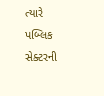ત્યારે પબ્લિક સેક્ટરની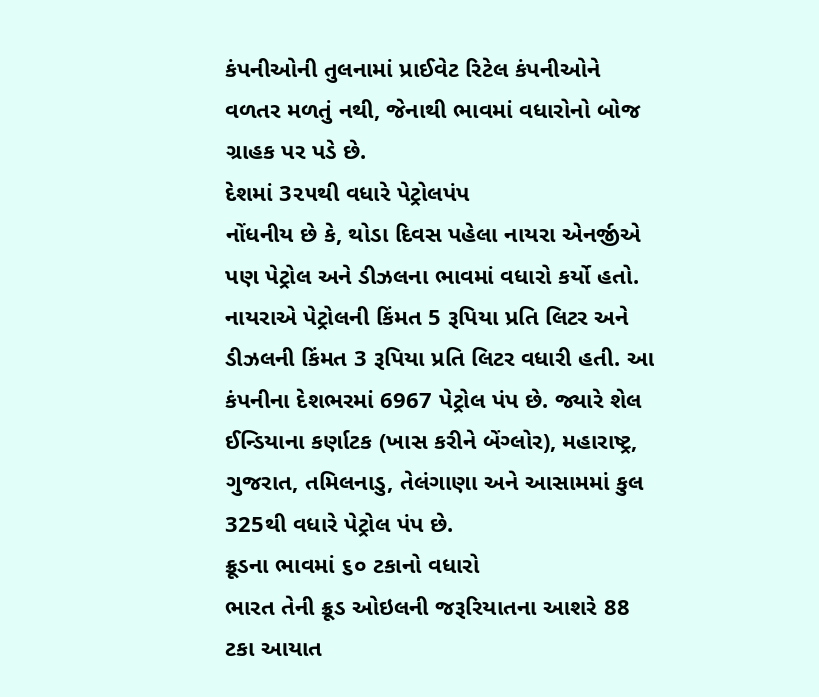કંપનીઓની તુલનામાં પ્રાઈવેટ રિટેલ કંપનીઓને વળતર મળતું નથી, જેનાથી ભાવમાં વધારોનો બોજ ગ્રાહક પર પડે છે.
દેશમાં 3૨૫થી વધારે પેટ્રોલપંપ
નોંધનીય છે કે, થોડા દિવસ પહેલા નાયરા એનર્જીએ પણ પેટ્રોલ અને ડીઝલના ભાવમાં વધારો કર્યો હતો. નાયરાએ પેટ્રોલની કિંમત 5 રૂપિયા પ્રતિ લિટર અને ડીઝલની કિંમત 3 રૂપિયા પ્રતિ લિટર વધારી હતી. આ કંપનીના દેશભરમાં 6967 પેટ્રોલ પંપ છે. જ્યારે શેલ ઈન્ડિયાના કર્ણાટક (ખાસ કરીને બેંગ્લોર), મહારાષ્ટ્ર, ગુજરાત, તમિલનાડુ, તેલંગાણા અને આસામમાં કુલ 325થી વધારે પેટ્રોલ પંપ છે.
ક્રૂડના ભાવમાં ૬૦ ટકાનો વધારો
ભારત તેની ક્રૂડ ઓઇલની જરૂરિયાતના આશરે 88 ટકા આયાત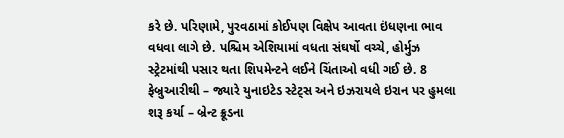કરે છે. પરિણામે, પુરવઠામાં કોઈપણ વિક્ષેપ આવતા ઇંધણના ભાવ વધવા લાગે છે. પશ્ચિમ એશિયામાં વધતા સંઘર્ષો વચ્ચે, હોર્મુઝ સ્ટ્રેટમાંથી પસાર થતા શિપમેન્ટને લઈને ચિંતાઓ વધી ગઈ છે. 8 ફેબ્રુઆરીથી – જ્યારે યુનાઇટેડ સ્ટેટ્સ અને ઇઝરાયલે ઇરાન પર હુમલા શરૂ કર્યા – બ્રેન્ટ ક્રૂડના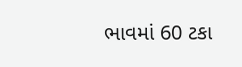ભાવમાં 60 ટકા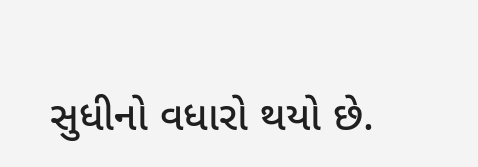સુધીનો વધારો થયો છે.